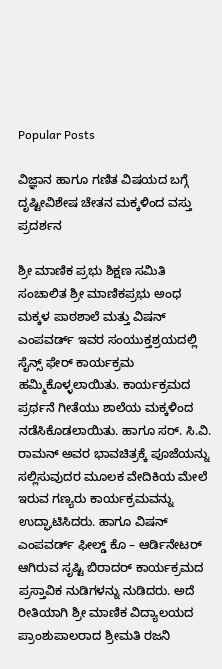Popular Posts

ವಿಜ್ಞಾನ ಹಾಗೂ ಗಣಿತ ವಿಷಯದ ಬಗ್ಗೆ ದೃಷ್ಟೀವಿಶೇಷ ಚೇತನ ಮಕ್ಕಳಿಂದ ವಸ್ತು ಪ್ರದರ್ಶನ

ಶ್ರೀ ಮಾಣಿಕ ಪ್ರಭು ಶಿಕ್ಷಣ ಸಮಿತಿ ಸಂಚಾಲಿತ ಶ್ರೀ ಮಾಣಿಕಪ್ರಭು ಅಂಧ ಮಕ್ಕಳ ಪಾಠಶಾಲೆ ಮತ್ತು ವಿಷನ್ ಎಂಪವರ್ಡ್ ಇವರ ಸಂಯುಕ್ತಶ್ರಯದಲ್ಲಿ ಸೈನ್ಸ್ ಫೇರ್ ಕಾರ್ಯಕ್ರಮ ಹಮ್ಮಿಕೊಳ್ಳಲಾಯಿತು. ಕಾರ್ಯಕ್ರಮದ ಪ್ರರ್ಥನೆ ಗೀತೆಯು ಶಾಲೆಯ ಮಕ್ಕಳಿಂದ ನಡೆಸಿಕೊಡಲಾಯಿತು. ಹಾಗೂ ಸರ್. ಸಿ.ವಿ. ರಾಮನ್ ಅವರ ಭಾವಚಿತ್ರಕ್ಕೆ ಪೂಜೆಯನ್ನು ಸಲ್ಲಿಸುವುದರ ಮೂಲಕ ವೇದಿಕಿಯ ಮೇಲೆ ಇರುವ ಗಣ್ಯರು ಕಾರ್ಯಕ್ರಮವನ್ನು ಉದ್ಘಾಟಿಸಿದರು. ಹಾಗೂ ವಿಷನ್ ಎಂಪವರ್ಡ್ ಫೀಲ್ಡ್ ಕೊ – ಆರ್ಡಿನೇಟರ್ ಆಗಿರುವ ಸೃಷ್ಟಿ ಬಿರಾದರ್ ಕಾರ್ಯಕ್ರಮದ ಪ್ರಸ್ತಾವಿಕ ನುಡಿಗಳನ್ನು ನುಡಿದರು. ಅದೆ ರೀತಿಯಾಗಿ ಶ್ರೀ ಮಾಣಿಕ ವಿದ್ಯಾಲಯದ ಪ್ರಾಂಶುಪಾಲರಾದ ಶ್ರೀಮತಿ ರಜನಿ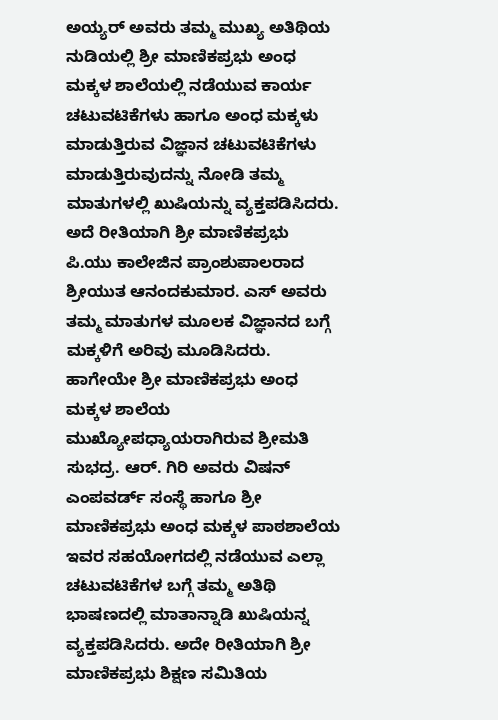ಅಯ್ಯರ್ ಅವರು ತಮ್ಮ ಮುಖ್ಯ ಅತಿಥಿಯ ನುಡಿಯಲ್ಲಿ ಶ್ರೀ ಮಾಣಿಕಪ್ರಭು ಅಂಧ ಮಕ್ಕಳ ಶಾಲೆಯಲ್ಲಿ ನಡೆಯುವ ಕಾರ್ಯ ಚಟುವಟಿಕೆಗಳು ಹಾಗೂ ಅಂಧ ಮಕ್ಕಳು ಮಾಡುತ್ತಿರುವ ವಿಜ್ಞಾನ ಚಟುವಟಿಕೆಗಳು ಮಾಡುತ್ತಿರುವುದನ್ನು ನೋಡಿ ತಮ್ಮ ಮಾತುಗಳಲ್ಲಿ ಖುಷಿಯನ್ನು ವ್ಯಕ್ತಪಡಿಸಿದರು. ಅದೆ ರೀತಿಯಾಗಿ ಶ್ರೀ ಮಾಣಿಕಪ್ರಭು ಪಿ.ಯು ಕಾಲೇಜಿನ ಪ್ರಾಂಶುಪಾಲರಾದ ಶ್ರೀಯುತ ಆನಂದಕುಮಾರ. ಎಸ್ ಅವರು ತಮ್ಮ ಮಾತುಗಳ ಮೂಲಕ ವಿಜ್ಞಾನದ ಬಗ್ಗೆ ಮಕ್ಕಳಿಗೆ ಅರಿವು ಮೂಡಿಸಿದರು. ಹಾಗೇಯೇ ಶ್ರೀ ಮಾಣಿಕಪ್ರಭು ಅಂಧ ಮಕ್ಕಳ ಶಾಲೆಯ ಮುಖ್ಯೋಪಧ್ಯಾಯರಾಗಿರುವ ಶ್ರೀಮತಿ ಸುಭದ್ರ. ಆರ್. ಗಿರಿ ಅವರು ವಿಷನ್ ಎಂಪವರ್ಡ್ ಸಂಸ್ಥೆ ಹಾಗೂ ಶ್ರೀ ಮಾಣಿಕಪ್ರಭು ಅಂಧ ಮಕ್ಕಳ ಪಾಠಶಾಲೆಯ ಇವರ ಸಹಯೋಗದಲ್ಲಿ ನಡೆಯುವ ಎಲ್ಲಾ ಚಟುವಟಿಕೆಗಳ ಬಗ್ಗೆ ತಮ್ಮ ಅತಿಥಿ ಭಾಷಣದಲ್ಲಿ ಮಾತಾನ್ನಾಡಿ ಖುಷಿಯನ್ನ ವ್ಯಕ್ತಪಡಿಸಿದರು. ಅದೇ ರೀತಿಯಾಗಿ ಶ್ರೀ ಮಾಣಿಕಪ್ರಭು ಶಿಕ್ಷಣ ಸಮಿತಿಯ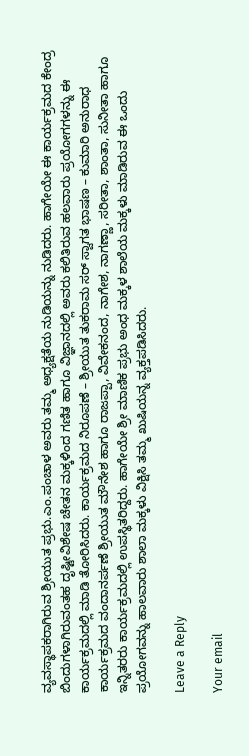ವ್ಯವಸ್ಥಾಪಕರಾಗಿರುವ ಶ್ರೀಯುತ ಪ್ರಭು.ಎಂ.ಪಂಚಾಳ ಅವರು ತಮ್ಮ ಅಧ್ಯಕ್ಷತೆಯ ನುಡಿಯನ್ನು ನುಡಿದರು. ಹಾಗೇಯೇ ಈ ಕಾರ್ಯಕ್ರಮದ ಕೇಂದ್ರ ಬಿಂದುಗಳಾಗಿರುವಂತಹ ದೃಷ್ಟೀವಿಶೇಷ ಚೇತನ ಮಕ್ಕಳಿಂದ ಗಣಿತ ಹಾಗೂ ವಿಜ್ಞಾನದಲ್ಲಿ ಅವರು ಕಲಿತಿರುವ ಹಲವಾರು ಪ್ರಯೋಗಗಳನ್ನು ಈ ಕಾರ್ಯಕ್ರಮದಲ್ಲಿ ಮಾಡಿ ತೋರಿಸಿದರು. ಕಾರ್ಯಕ್ರಮದ ನಿರೂಪಣೆ – ಶ್ರೀಯುತ ತುಕರಾಮ ಸರ್ ಸ್ವಾಗತ ಭಾಷಣ – ಕುಮಾರಿ ಅನುರಾಧ ಕಾರ್ಯಕ್ರಮದ ವಂದಾನರ್ಪಣೆ ಶ್ರೀಯುತ ಮೌನೇಶ ಹಾಗೂ ರಾಜಪ್ಪಾ, ವಿವೇಕನಂದ, ನಾಗೇಶ, ನಾಗಣ್ಣಾ, ಸರೀತಾ, ಶಾಂತಾ, ಸುನೀತಾ ಹಾಗೂ ಇನ್ನಿತರರು ಕಾರ್ಯಕ್ರಮದಲ್ಲಿ ಉಪಸ್ಥಿತರಿದ್ದರು. ಹಾಗೇಯೇ ಶ್ರೀ ಮಾಣಿಕ ಪ್ರಭು ಅಂಧ ಮಕ್ಕಳ ಶಾಲೆಯ ಮಕ್ಕಳು ಮಾಡಿರುವ ಈ ಒಂದು ಪ್ರಯೋಗವನ್ನು ಹಾಲವಾರು ಶಾಲಾ ಮಕ್ಕಳು ವಿಕ್ಷಿಸಿ ತಮ್ಮ ಖುಷಿಯನ್ನ ವ್ಯಕ್ತಪಡಿಸಿದರು.

Leave a Reply

Your email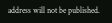address will not be published.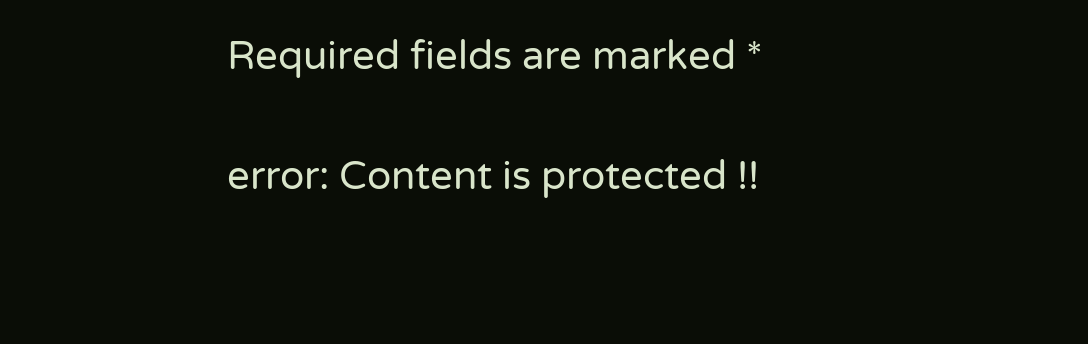Required fields are marked *

error: Content is protected !!